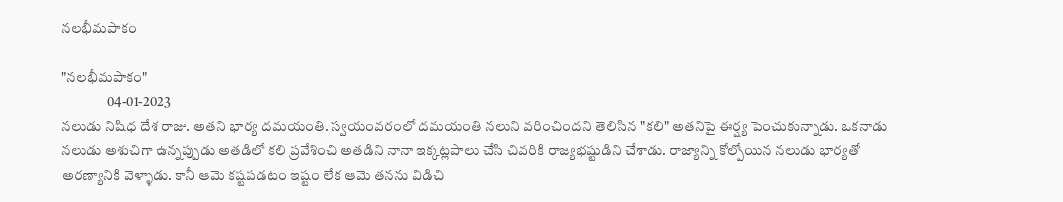నలభీమపాకం

"నలభీమపాకం"
                04-01-2023
నలుడు నిషిధ దేశ రాజు. అతని భార్య దమయంతి. స్వయంవరంలో దమయంతి నలుని వరించిందని తెలిసిన "కలి" అతనిపై ఈర్ష్య పెంచుకున్నాడు. ఒకనాడు నలుడు అశుచిగా ఉన్నప్పుడు అతడిలో కలి ప్రవేశించి అతడిని నానా ఇక్కట్లపాలు చేసి చివరికి రాజ్యభష్టుడిని చేశాడు. రాజ్యాన్ని కోల్పోయిన నలుడు భార్యతో అరణ్యానికి వెళ్ళాడు. కానీ ఆమె కష్టపడటం ఇష్టం లేక ఆమె తనను విడిచి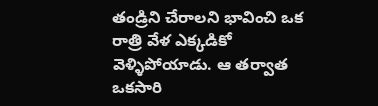తండ్రిని చేరాలని భావించి ఒక రాత్రి వేళ ఎక్కడికో వెళ్ళిపోయాడు. ఆ తర్వాత ఒకసారి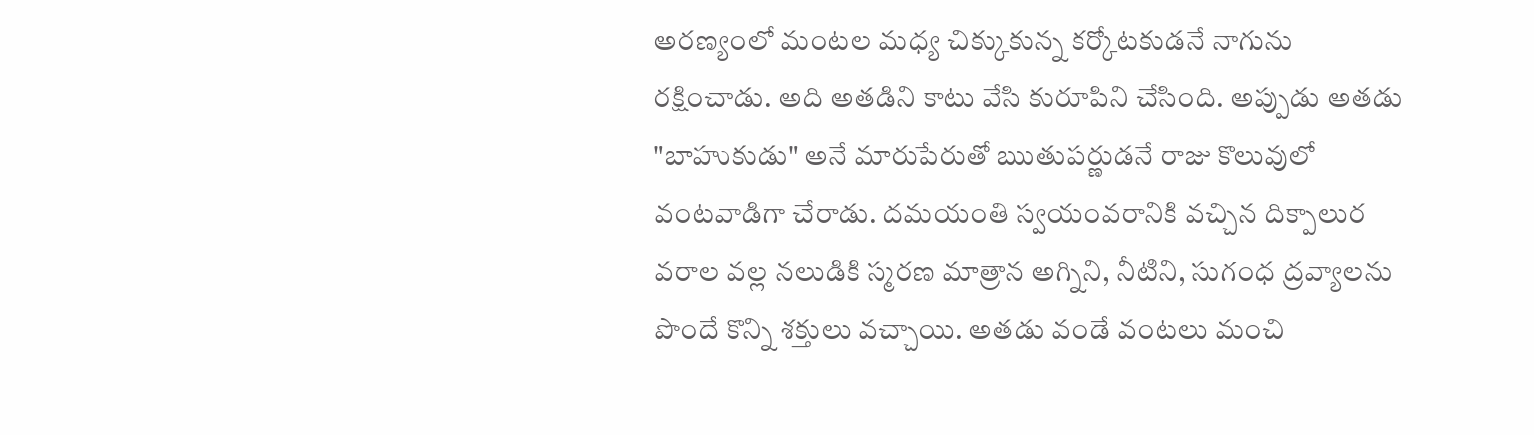అరణ్యంలో మంటల మధ్య చిక్కుకున్న కర్కోటకుడనే నాగును రక్షించాడు. అది అతడిని కాటు వేసి కురూపిని చేసింది. అప్పుడు అతడు "బాహుకుడు" అనే మారుపేరుతో ఋతుపర్ణుడనే రాజు కొలువులో వంటవాడిగా చేరాడు. దమయంతి స్వయంవరానికి వచ్చిన దిక్పాలుర వరాల వల్ల నలుడికి స్మరణ మాత్రాన అగ్నిని, నీటిని, సుగంధ ద్రవ్యాలను పొందే కొన్ని శక్తులు వచ్చాయి. అతడు వండే వంటలు మంచి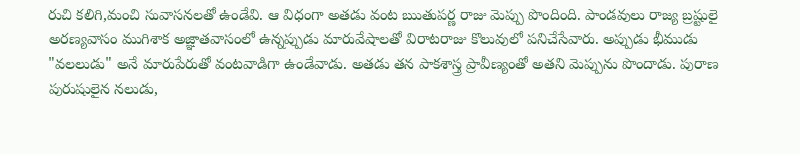రుచి కలిగి,మంచి సువాసనలతో ఉండేవి. ఆ విధంగా అతడు వంట ఋతుపర్ణ రాజు మెప్పు పొందింది. పాండవులు రాజ్య బ్రష్టులై అరణ్యవాసం ముగిశాక అజ్ఞాతవాసంలో ఉన్నప్పుడు మారువేషాలతో విరాటరాజు కొలువులో పనిచేసేవారు. అప్పుడు భీముడు "వలలుడు" అనే మారుపేరుతో వంటవాడిగా ఉండేవాడు. అతడు తన పాకశాస్త్ర ప్రావీణ్యంతో అతని మెప్పును పొందాడు. పురాణ పురుషులైన నలుడు,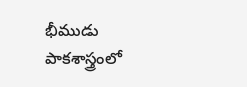భీముడు పాకశాస్త్రంలో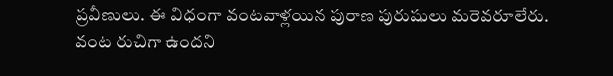ప్రవీణులు. ఈ విధంగా వంటవాళ్లయిన పురాణ పురుషులు మరెవరూలేరు. వంట రుచిగా ఉందని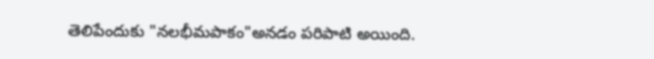తెలిపేందుకు "నలభీమపాకం"అనడం పరిపాటి అయింది.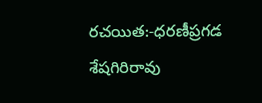రచయిత:-ధరణీప్రగడ శేషగిరిరావు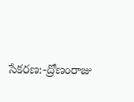సేకరణ:-ద్రోణంరాజు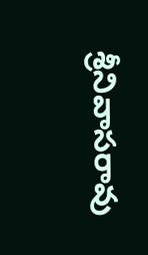శ్రీనివాసరావు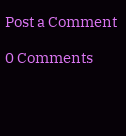Post a Comment

0 Comments